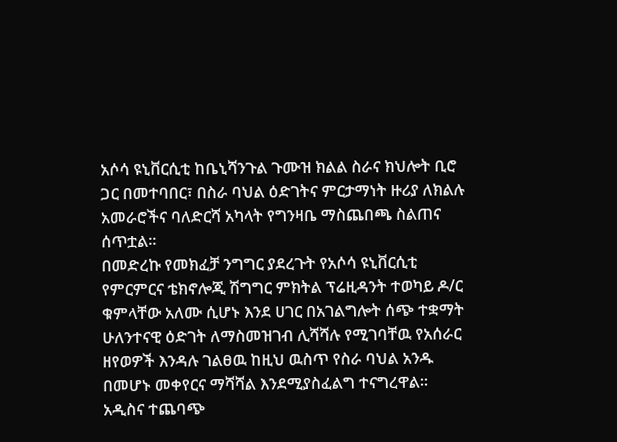አሶሳ ዩኒቨርሲቲ ከቤኒሻንጉል ጉሙዝ ክልል ስራና ክህሎት ቢሮ ጋር በመተባበር፣ በስራ ባህል ዕድገትና ምርታማነት ዙሪያ ለክልሉ አመራሮችና ባለድርሻ አካላት የግንዛቤ ማስጨበጫ ስልጠና ሰጥቷል፡፡
በመድረኩ የመክፈቻ ንግግር ያደረጉት የአሶሳ ዩኒቨርሲቲ የምርምርና ቴክኖሎጂ ሽግግር ምክትል ፕሬዚዳንት ተወካይ ዶ/ር ቁምላቸው አለሙ ሲሆኑ እንደ ሀገር በአገልግሎት ሰጭ ተቋማት ሁለንተናዊ ዕድገት ለማስመዝገብ ሊሻሻሉ የሚገባቸዉ የአሰራር ዘየወዎች እንዳሉ ገልፀዉ ከዚህ ዉስጥ የስራ ባህል አንዱ በመሆኑ መቀየርና ማሻሻል እንደሚያስፈልግ ተናግረዋል፡፡
አዲስና ተጨባጭ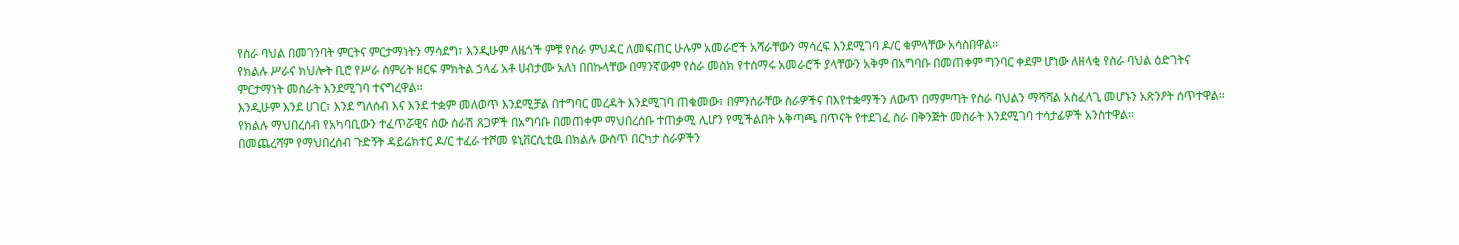የስራ ባህል በመገንባት ምርትና ምርታማነትን ማሳደግ፣ እንዲሁም ለዜጎች ምቹ የስራ ምህዳር ለመፍጠር ሁሉም አመራሮች አሻራቸውን ማሳረፍ እንደሚገባ ዶ/ር ቁምላቸው አሳስበዋል፡፡
የክልሉ ሥራና ክህሎት ቢሮ የሥራ ስምሪት ዘርፍ ምክትል ኃላፊ አቶ ሀብታሙ አለነ በበኩላቸው በማንኛውም የስራ መስክ የተሰማሩ አመራሮች ያላቸውን አቅም በአግባቡ በመጠቀም ግንባር ቀደም ሆነው ለዘላቂ የስራ ባህል ዕድገትና ምርታማነት መስራት እንደሚገባ ተናግረዋል፡፡
እንዲሁም እንደ ሀገር፣ እንደ ግለሰብ እና እንደ ተቋም መለወጥ እንደሚቻል በተግባር መረዳት እንደሚገባ ጠቁመው፣ በምንሰራቸው ስራዎችና በእየተቋማችን ለውጥ በማምጣት የስራ ባህልን ማሻሻል አስፈላጊ መሆኑን አጽንዖት ሰጥተዋል፡፡
የክልሉ ማህበረሰብ የአካባቢውን ተፈጥሯዊና ሰው ሰራሽ ጸጋዎች በአግባቡ በመጠቀም ማህበረሰቡ ተጠቃሚ ሊሆን የሚችልበት አቅጣጫ በጥናት የተደገፈ ስራ በቅንጅት መስራት እንደሚገባ ተሳታፊዎች አንስተዋል፡፡
በመጨረሻም የማህበረሰብ ጉድኝት ዳይሬክተር ዶ/ር ተፈራ ተሾመ ዩኒቨርሲቲዉ በክልሉ ውስጥ በርካታ ስራዎችን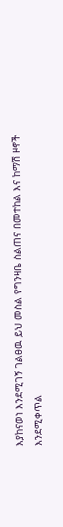እያከናወነ እንደሚገኝ ገልፀዉ ይህ መስል የግንዛቤ ስልጠና በመተከል እና ከማሽ ዞኖች እንደሚቀጥል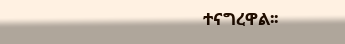ተናግረዋል፡፡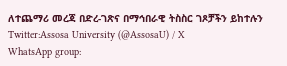ለተጨማሪ መረጃ በድረ-ገጽና በማኅበራዊ ትስስር ገጾቻችን ይከተሉን
Twitter:Assosa University (@AssosaU) / X
WhatsApp group: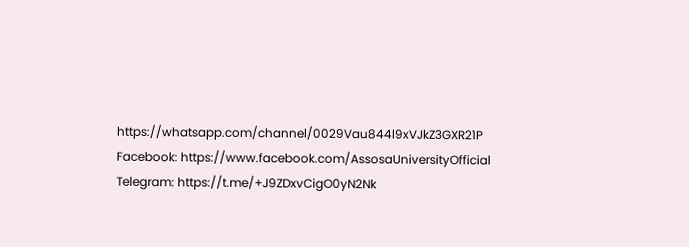https://whatsapp.com/channel/0029Vau844l9xVJkZ3GXR21P
Facebook: https://www.facebook.com/AssosaUniversityOfficial
Telegram: https://t.me/+J9ZDxvCigO0yN2Nk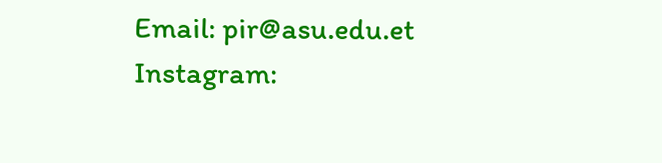Email: pir@asu.edu.et
Instagram: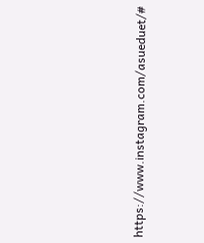https://www.instagram.com/asueduet/#